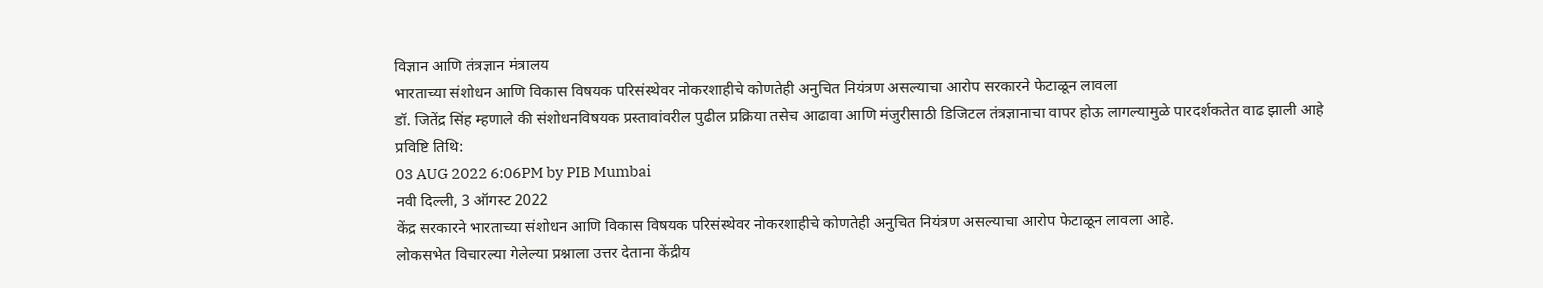विज्ञान आणि तंत्रज्ञान मंत्रालय
भारताच्या संशोधन आणि विकास विषयक परिसंस्थेवर नोकरशाहीचे कोणतेही अनुचित नियंत्रण असल्याचा आरोप सरकारने फेटाळून लावला
डॉ. जितेंद्र सिंह म्हणाले की संशोधनविषयक प्रस्तावांवरील पुढील प्रक्रिया तसेच आढावा आणि मंजुरीसाठी डिजिटल तंत्रज्ञानाचा वापर होऊ लागल्यामुळे पारदर्शकतेत वाढ झाली आहे
प्रविष्टि तिथि:
03 AUG 2022 6:06PM by PIB Mumbai
नवी दिल्ली, 3 ऑगस्ट 2022
केंद्र सरकारने भारताच्या संशोधन आणि विकास विषयक परिसंस्थेवर नोकरशाहीचे कोणतेही अनुचित नियंत्रण असल्याचा आरोप फेटाळून लावला आहे.
लोकसभेत विचारल्या गेलेल्या प्रश्नाला उत्तर देताना केंद्रीय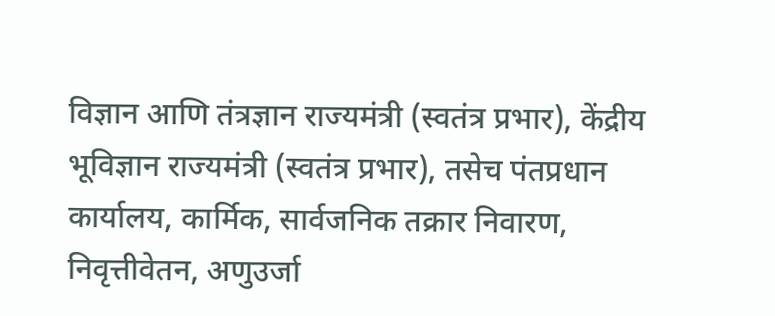विज्ञान आणि तंत्रज्ञान राज्यमंत्री (स्वतंत्र प्रभार), केंद्रीय भूविज्ञान राज्यमंत्री (स्वतंत्र प्रभार), तसेच पंतप्रधान कार्यालय, कार्मिक, सार्वजनिक तक्रार निवारण, निवृत्तीवेतन, अणुउर्जा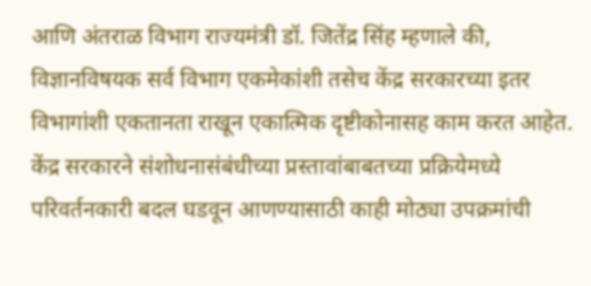आणि अंतराळ विभाग राज्यमंत्री डॉ. जितेंद्र सिंह म्हणाले की, विज्ञानविषयक सर्व विभाग एकमेकांशी तसेच केंद्र सरकारच्या इतर विभागांशी एकतानता राखून एकात्मिक दृष्टीकोनासह काम करत आहेत.
केंद्र सरकारने संशोधनासंबंधीच्या प्रस्तावांबाबतच्या प्रक्रियेमध्ये परिवर्तनकारी बदल घडवून आणण्यासाठी काही मोठ्या उपक्रमांची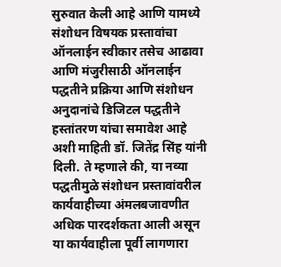सुरुवात केली आहे आणि यामध्ये संशोधन विषयक प्रस्तावांचा ऑनलाईन स्वीकार तसेच आढावा आणि मंजुरीसाठी ऑनलाईन पद्धतीने प्रक्रिया आणि संशोधन अनुदानांचे डिजिटल पद्धतीने हस्तांतरण यांचा समावेश आहे अशी माहिती डॉ. जितेंद्र सिंह यांनी दिली. ते म्हणाले की, या नव्या पद्धतीमुळे संशोधन प्रस्तावांवरील कार्यवाहीच्या अंमलबजावणीत अधिक पारदर्शकता आली असून या कार्यवाहीला पूर्वी लागणारा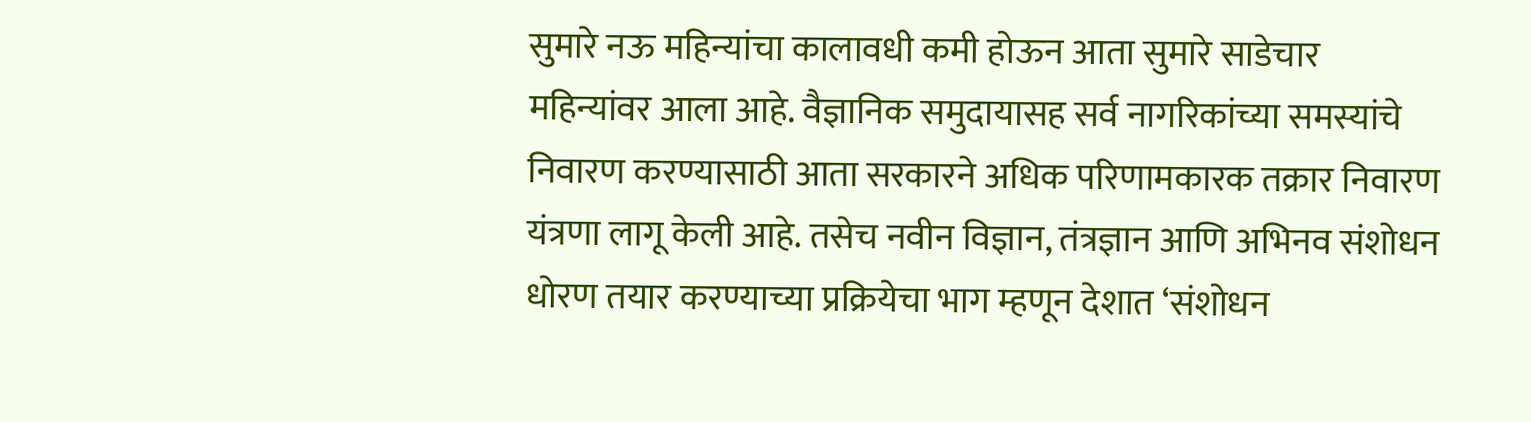सुमारे नऊ महिन्यांचा कालावधी कमी होऊन आता सुमारे साडेचार महिन्यांवर आला आहे. वैज्ञानिक समुदायासह सर्व नागरिकांच्या समस्यांचे निवारण करण्यासाठी आता सरकारने अधिक परिणामकारक तक्रार निवारण यंत्रणा लागू केली आहे. तसेच नवीन विज्ञान, तंत्रज्ञान आणि अभिनव संशोधन धोरण तयार करण्याच्या प्रक्रियेचा भाग म्हणून देशात ‘संशोधन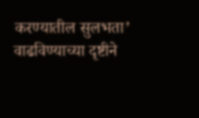करण्यातील सुलभता’ वाढविण्याच्या दृष्टीने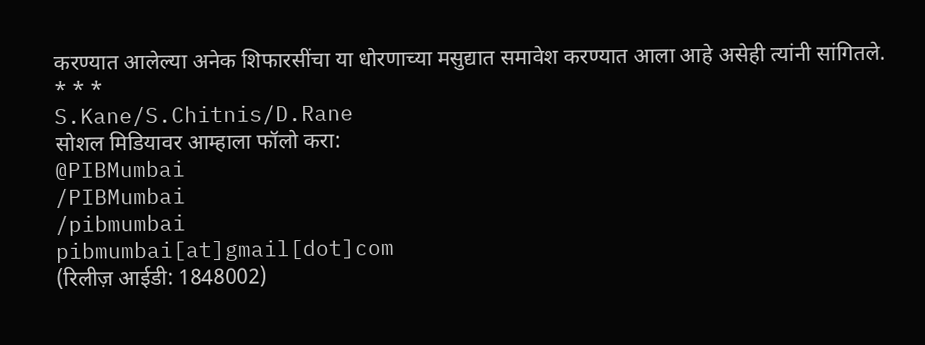करण्यात आलेल्या अनेक शिफारसींचा या धोरणाच्या मसुद्यात समावेश करण्यात आला आहे असेही त्यांनी सांगितले.
* * *
S.Kane/S.Chitnis/D.Rane
सोशल मिडियावर आम्हाला फॉलो करा:
@PIBMumbai
/PIBMumbai
/pibmumbai
pibmumbai[at]gmail[dot]com
(रिलीज़ आईडी: 1848002)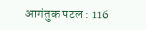आगंतुक पटल : 116